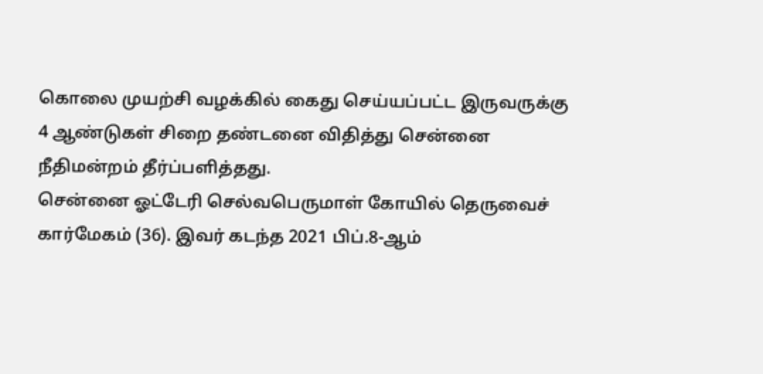கொலை முயற்சி வழக்கில் கைது செய்யப்பட்ட இருவருக்கு 4 ஆண்டுகள் சிறை தண்டனை விதித்து சென்னை நீதிமன்றம் தீர்ப்பளித்தது.
சென்னை ஓட்டேரி செல்வபெருமாள் கோயில் தெருவைச் கார்மேகம் (36). இவர் கடந்த 2021 பிப்.8-ஆம்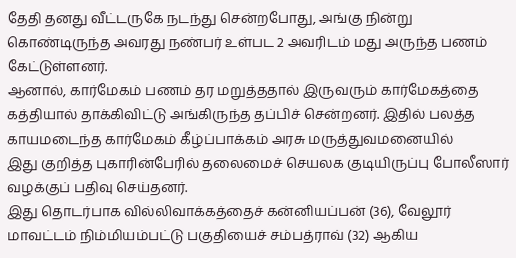தேதி தனது வீட்டருகே நடந்து சென்றபோது, அங்கு நின்று கொண்டிருந்த அவரது நண்பர் உள்பட 2 அவரிடம் மது அருந்த பணம் கேட்டுள்ளனர்.
ஆனால், கார்மேகம் பணம் தர மறுத்ததால் இருவரும் கார்மேகத்தை கத்தியால் தாக்கிவிட்டு அங்கிருந்த தப்பிச் சென்றனர். இதில் பலத்த காயமடைந்த கார்மேகம் கீழ்ப்பாக்கம் அரசு மருத்துவமனையில்
இது குறித்த புகாரின்பேரில் தலைமைச் செயலக குடியிருப்பு போலீஸார் வழக்குப் பதிவு செய்தனர்.
இது தொடர்பாக வில்லிவாக்கத்தைச் கன்னியப்பன் (36), வேலூர் மாவட்டம் நிம்மியம்பட்டு பகுதியைச் சம்பத்ராவ் (32) ஆகிய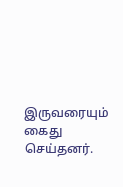இருவரையும் கைது செய்தனர்.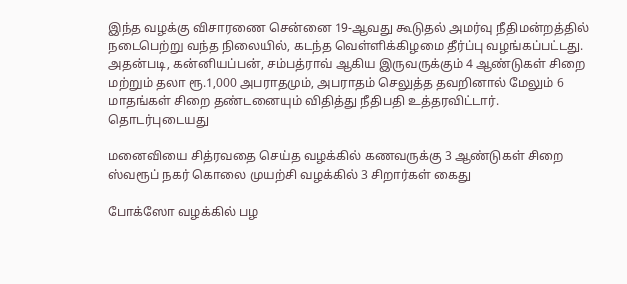இந்த வழக்கு விசாரணை சென்னை 19-ஆவது கூடுதல் அமர்வு நீதிமன்றத்தில் நடைபெற்று வந்த நிலையில், கடந்த வெள்ளிக்கிழமை தீர்ப்பு வழங்கப்பட்டது.
அதன்படி, கன்னியப்பன், சம்பத்ராவ் ஆகிய இருவருக்கும் 4 ஆண்டுகள் சிறை மற்றும் தலா ரூ.1,000 அபராதமும், அபராதம் செலுத்த தவறினால் மேலும் 6 மாதங்கள் சிறை தண்டனையும் விதித்து நீதிபதி உத்தரவிட்டார்.
தொடர்புடையது

மனைவியை சித்ரவதை செய்த வழக்கில் கணவருக்கு 3 ஆண்டுகள் சிறை
ஸ்வரூப் நகர் கொலை முயற்சி வழக்கில் 3 சிறார்கள் கைது

போக்ஸோ வழக்கில் பழ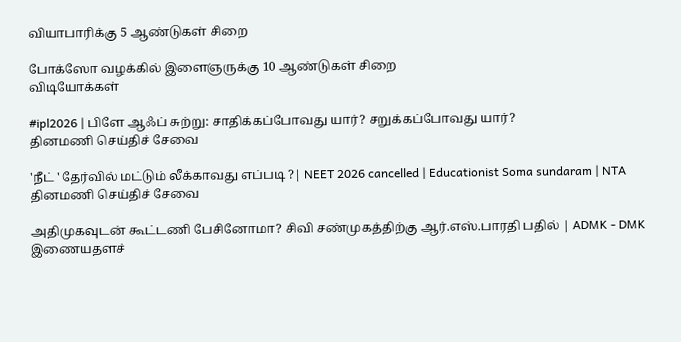வியாபாரிக்கு 5 ஆண்டுகள் சிறை

போக்ஸோ வழக்கில் இளைஞருக்கு 10 ஆண்டுகள் சிறை
விடியோக்கள்

#ipl2026 | பிளே ஆஃப் சுற்று: சாதிக்கப்போவது யார்? சறுக்கப்போவது யார்?
தினமணி செய்திச் சேவை

'நீட் ' தேர்வில் மட்டும் லீக்காவது எப்படி ?| NEET 2026 cancelled | Educationist Soma sundaram | NTA
தினமணி செய்திச் சேவை

அதிமுகவுடன் கூட்டணி பேசினோமா? சிவி சண்முகத்திற்கு ஆர்.எஸ்.பாரதி பதில் | ADMK - DMK
இணையதளச்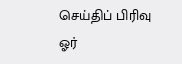செய்திப் பிரிவு
ஓர்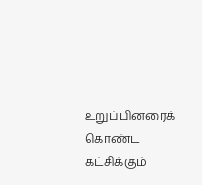உறுப்பினரைக் கொண்ட கட்சிக்கும்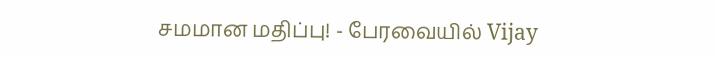சமமான மதிப்பு! - பேரவையில் Vijay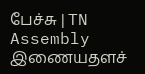பேச்சு | TN Assembly
இணையதளச்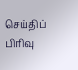செய்திப் பிரிவு